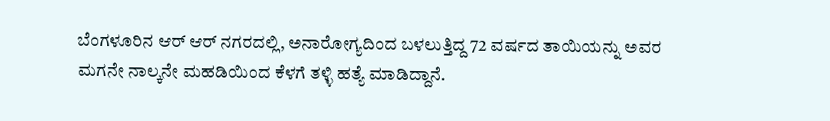ಬೆಂಗಳೂರಿನ ಆರ್ ಆರ್ ನಗರದಲ್ಲಿ, ಅನಾರೋಗ್ಯದಿಂದ ಬಳಲುತ್ತಿದ್ದ 72 ವರ್ಷದ ತಾಯಿಯನ್ನು ಅವರ ಮಗನೇ ನಾಲ್ಕನೇ ಮಹಡಿಯಿಂದ ಕೆಳಗೆ ತಳ್ಳಿ ಹತ್ಯೆ ಮಾಡಿದ್ದಾನೆ.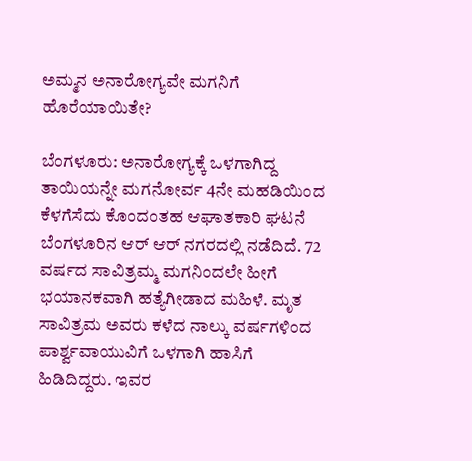ಅಮ್ಮನ ಅನಾರೋಗ್ಯವೇ ಮಗನಿಗೆ ಹೊರೆಯಾಯಿತೇ?

ಬೆಂಗಳೂರು: ಅನಾರೋಗ್ಯಕ್ಕೆ ಒಳಗಾಗಿದ್ದ ತಾಯಿಯನ್ನೇ ಮಗನೋರ್ವ 4ನೇ ಮಹಡಿಯಿಂದ ಕೆಳಗೆಸೆದು ಕೊಂದಂತಹ ಆಘಾತಕಾರಿ ಘಟನೆ ಬೆಂಗಳೂರಿನ ಆರ್‌ ಆರ್‌ ನಗರದಲ್ಲಿ ನಡೆದಿದೆ. 72 ವರ್ಷದ ಸಾವಿತ್ರಮ್ಮ ಮಗನಿಂದಲೇ ಹೀಗೆ ಭಯಾನಕವಾಗಿ ಹತ್ಯೆಗೀಡಾದ ಮಹಿಳೆ. ಮೃತ ಸಾವಿತ್ರಮ ಅವರು ಕಳೆದ ನಾಲ್ಕು ವರ್ಷಗಳಿಂದ ಪಾರ್ಶ್ವವಾಯುವಿಗೆ ಒಳಗಾಗಿ ಹಾಸಿಗೆ ಹಿಡಿದಿದ್ದರು. ಇವರ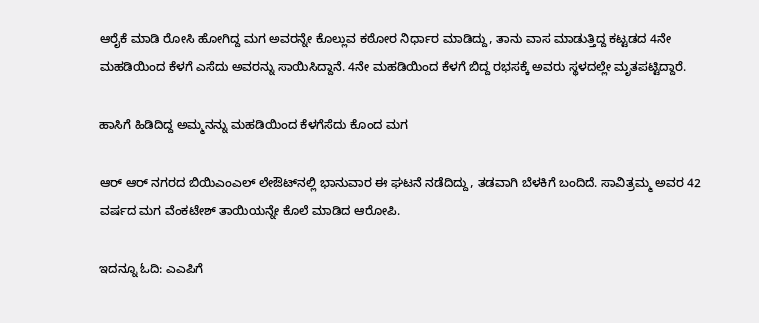ಆರೈಕೆ ಮಾಡಿ ರೋಸಿ ಹೋಗಿದ್ದ ಮಗ ಅವರನ್ನೇ ಕೊಲ್ಲುವ ಕಠೋರ ನಿರ್ಧಾರ ಮಾಡಿದ್ದು, ತಾನು ವಾಸ ಮಾಡುತ್ತಿದ್ದ ಕಟ್ಟಡದ 4ನೇ ಮಹಡಿಯಿಂದ ಕೆಳಗೆ ಎಸೆದು ಅವರನ್ನು ಸಾಯಿಸಿದ್ದಾನೆ. 4ನೇ ಮಹಡಿಯಿಂದ ಕೆಳಗೆ ಬಿದ್ದ ರಭಸಕ್ಕೆ ಅವರು ಸ್ಥಳದಲ್ಲೇ ಮೃತಪಟ್ಟಿದ್ದಾರೆ.

ಹಾಸಿಗೆ ಹಿಡಿದಿದ್ದ ಅಮ್ಮನನ್ನು ಮಹಡಿಯಿಂದ ಕೆಳಗೆಸೆದು ಕೊಂದ ಮಗ

ಆರ್ ಆರ್ ನಗರದ ಬಿಯಿಎಂಎಲ್ ಲೇಔಟ್‌ನಲ್ಲಿ ಭಾನುವಾರ ಈ ಘಟನೆ ನಡೆದಿದ್ದು, ತಡವಾಗಿ ಬೆಳಕಿಗೆ ಬಂದಿದೆ. ಸಾವಿತ್ರಮ್ಮ ಅವರ 42 ವರ್ಷದ ಮಗ ವೆಂಕಟೇಶ್ ತಾಯಿಯನ್ನೇ ಕೊಲೆ ಮಾಡಿದ ಆರೋಪಿ.

ಇದನ್ನೂ ಓದಿ: ಎಎಪಿಗೆ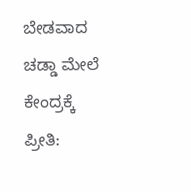ಬೇಡವಾದ ಚಡ್ಡಾ ಮೇಲೆ ಕೇಂದ್ರಕ್ಕೆ ಪ್ರೀತಿ: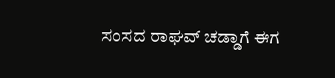ಸಂಸದ ರಾಘವ್ ಚಡ್ಡಾಗೆ ಈಗ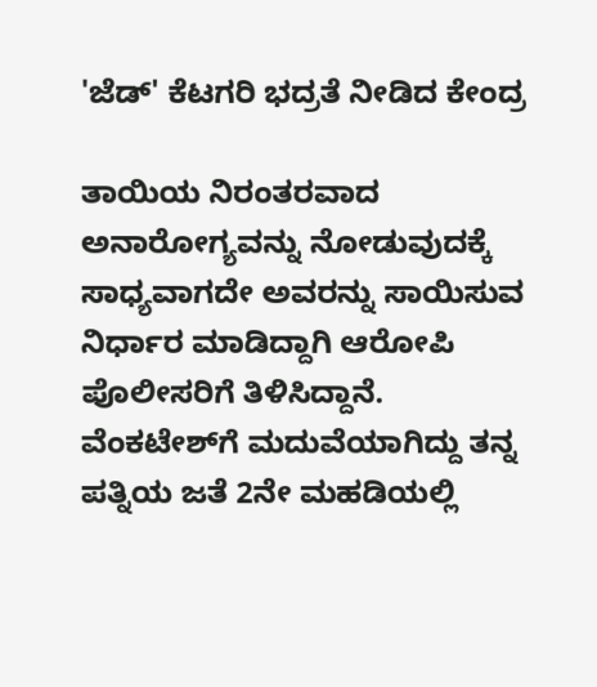'ಜೆಡ್' ಕೆಟಗರಿ ಭದ್ರತೆ ನೀಡಿದ ಕೇಂದ್ರ

ತಾಯಿಯ ನಿರಂತರವಾದ ಅನಾರೋಗ್ಯವನ್ನು ನೋಡುವುದಕ್ಕೆ ಸಾಧ್ಯವಾಗದೇ ಅವರನ್ನು ಸಾಯಿಸುವ ನಿರ್ಧಾರ ಮಾಡಿದ್ದಾಗಿ ಆರೋಪಿ ಪೊಲೀಸರಿಗೆ ತಿಳಿಸಿದ್ದಾನೆ. ವೆಂಕಟೇಶ್‌ಗೆ ಮದುವೆಯಾಗಿದ್ದು ತನ್ನ ಪತ್ನಿಯ ಜತೆ 2ನೇ ಮಹಡಿಯಲ್ಲಿ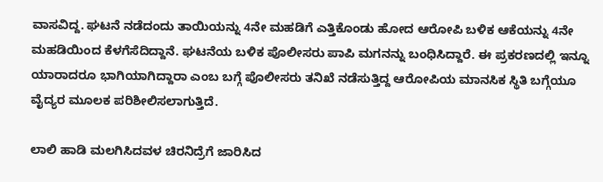ವಾಸವಿದ್ದ. ಘಟನೆ ನಡೆದಂದು ತಾಯಿಯನ್ನು 4ನೇ ಮಹಡಿಗೆ ಎತ್ತಿಕೊಂಡು ಹೋದ ಆರೋಪಿ ಬಳಿಕ ಆಕೆಯನ್ನು 4ನೇ ಮಹಡಿಯಿಂದ ಕೆಳಗೆಸೆದಿದ್ದಾನೆ. ಘಟನೆಯ ಬಳಿಕ ಪೊಲೀಸರು ಪಾಪಿ ಮಗನನ್ನು ಬಂಧಿಸಿದ್ದಾರೆ. ಈ ಪ್ರಕರಣದಲ್ಲಿ ಇನ್ನೂ ಯಾರಾದರೂ ಭಾಗಿಯಾಗಿದ್ದಾರಾ ಎಂಬ ಬಗ್ಗೆ ಪೊಲೀಸರು ತನಿಖೆ ನಡೆಸುತ್ತಿದ್ದ ಆರೋಪಿಯ ಮಾನಸಿಕ ಸ್ಥಿತಿ ಬಗ್ಗೆಯೂ ವೈದ್ಯರ ಮೂಲಕ ಪರಿಶೀಲಿಸಲಾಗುತ್ತಿದೆ.

ಲಾಲಿ ಹಾಡಿ ಮಲಗಿಸಿದವಳ ಚಿರನಿದ್ರೆಗೆ ಜಾರಿಸಿದ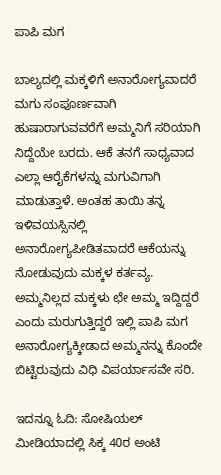ಪಾಪಿ ಮಗ

ಬಾಲ್ಯದಲ್ಲಿ ಮಕ್ಕಳಿಗೆ ಅನಾರೋಗ್ಯವಾದರೆ ಮಗು ಸಂಪೂರ್ಣವಾಗಿ ಹುಷಾರಾಗುವವರೆಗೆ ಅಮ್ಮನಿಗೆ ಸರಿಯಾಗಿ ನಿದ್ದೆಯೇ ಬರದು. ಆಕೆ ತನಗೆ ಸಾಧ್ಯವಾದ ಎಲ್ಲಾ ಆರೈಕೆಗಳನ್ನು ಮಗುವಿಗಾಗಿ ಮಾಡುತ್ತಾಳೆ. ಅಂತಹ ತಾಯಿ ತನ್ನ ಇಳಿವಯಸ್ಸಿನಲ್ಲಿ ಅನಾರೋಗ್ಯಪೀಡಿತವಾದರೆ ಆಕೆಯನ್ನು ನೋಡುವುದು ಮಕ್ಕಳ ಕರ್ತವ್ಯ. ಅಮ್ಮನಿಲ್ಲದ ಮಕ್ಕಳು ಛೇ ಅಮ್ಮ ಇದ್ದಿದ್ದರೆ ಎಂದು ಮರುಗುತ್ತಿದ್ದರೆ ಇಲ್ಲಿ ಪಾಪಿ ಮಗ ಅನಾರೋಗ್ಯಕ್ಕೀಡಾದ ಅಮ್ಮನನ್ನು ಕೊಂದೇ ಬಿಟ್ಟಿರುವುದು ವಿಧಿ ವಿಪರ್ಯಾಸವೇ ಸರಿ.

ಇದನ್ನೂ ಓದಿ: ಸೋಷಿಯಲ್ ಮೀಡಿಯಾದಲ್ಲಿ ಸಿಕ್ಕ 40ರ ಅಂಟಿ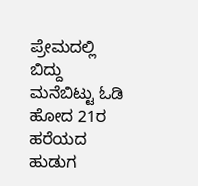ಪ್ರೇಮದಲ್ಲಿ ಬಿದ್ದು ಮನೆಬಿಟ್ಟು ಓಡಿ ಹೋದ 21ರ ಹರೆಯದ ಹುಡುಗ